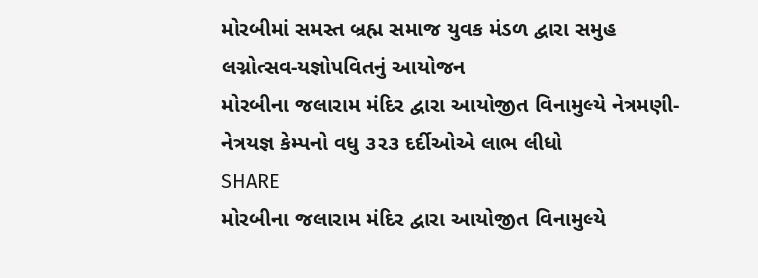મોરબીમાં સમસ્ત બ્રહ્મ સમાજ યુવક મંડળ દ્વારા સમુહ લગ્નોત્સવ-યજ્ઞોપવિતનું આયોજન
મોરબીના જલારામ મંદિર દ્વારા આયોજીત વિનામુલ્યે નેત્રમણી-નેત્રયજ્ઞ કેમ્પનો વધુ ૩૨૩ દર્દીઓએ લાભ લીધો
SHARE
મોરબીના જલારામ મંદિર દ્વારા આયોજીત વિનામુલ્યે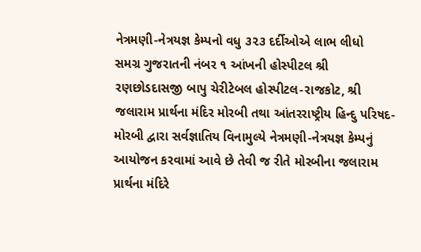નેત્રમણી-નેત્રયજ્ઞ કેમ્પનો વધુ ૩૨૩ દર્દીઓએ લાભ લીધો
સમગ્ર ગુજરાતની નંબર ૧ આંખની હોસ્પીટલ શ્રી રણછોડદાસજી બાપુ ચેરીટેબલ હોસ્પીટલ-રાજકોટ, શ્રી જલારામ પ્રાર્થના મંદિર મોરબી તથા આંતરરાષ્ટ્રીય હિન્દુ પરિષદ-મોરબી દ્વારા સર્વજ્ઞાતિય વિનામુલ્યે નેત્રમણી-નેત્રયજ્ઞ કેમ્પનું આયોજન કરવામાં આવે છે તેવી જ રીતે મોરબીના જલારામ પ્રાર્થના મંદિરે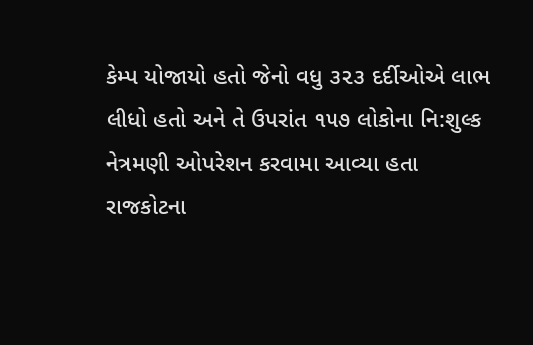કેમ્પ યોજાયો હતો જેનો વધુ ૩૨૩ દર્દીઓએ લાભ લીધો હતો અને તે ઉપરાંત ૧૫૭ લોકોના નિ:શુલ્ક નેત્રમણી ઓપરેશન કરવામા આવ્યા હતા
રાજકોટના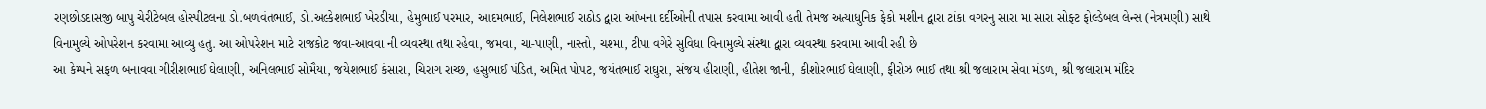રણછોડદાસજી બાપુ ચેરીટેબલ હોસ્પીટલના ડો.બળવંતભાઈ, ડો.અલ્કેશભાઈ ખેરડીયા, હેમુભાઈ પરમાર, આદમભાઈ, નિલેશભાઈ રાઠોડ દ્વારા આંખના દર્દીઓની તપાસ કરવામા આવી હતી તેમજ અત્યાધુનિક ફેકો મશીન દ્વારા ટાંકા વગરનુ સારા મા સારા સોફ્ટ ફોલ્ડેબલ લેન્સ (નેત્રમણી) સાથે વિનામુલ્યે ઓપરેશન કરવામા આવ્યુ હતુ. આ ઓપરેશન માટે રાજકોટ જવા-આવવા ની વ્યવસ્થા તથા રહેવા, જમવા, ચા-પાણી, નાસ્તો, ચશ્મા, ટીપા વગેરે સુવિધા વિનામુલ્યે સંસ્થા દ્વારા વ્યવસ્થા કરવામા આવી રહી છે
આ કેમ્પને સફળ બનાવવા ગીરીશભાઈ ઘેલાણી, અનિલભાઈ સોમૈયા, જયેશભાઈ કંસારા, ચિરાગ રાચ્છ, હસુભાઈ પંડિત, અમિત પોપટ, જયંતભાઈ રાઘુરા, સંજય હીરાણી, હીતેશ જાની, કીશોરભાઈ ઘેલાણી, ફીરોઝ ભાઈ તથા શ્રી જલારામ સેવા મંડળ, શ્રી જલારામ મંદિર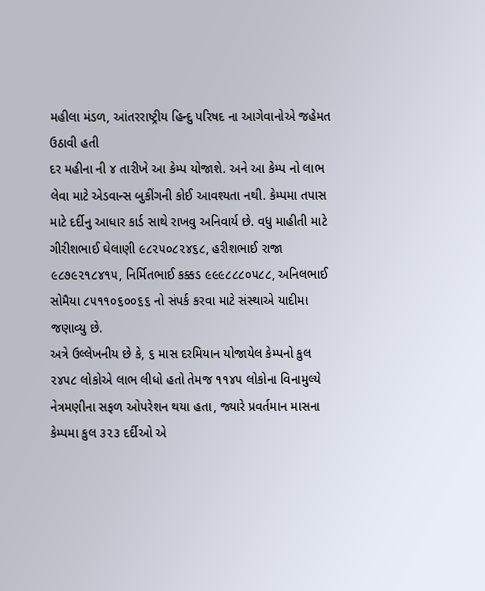મહીલા મંડળ, આંતરરાષ્ટ્રીય હિન્દુ પરિષદ ના આગેવાનોએ જહેમત ઉઠાવી હતી
દર મહીના ની ૪ તારીખે આ કેમ્પ યોજાશે. અને આ કેમ્પ નો લાભ લેવા માટે એડવાન્સ બુકીંગની કોઈ આવશ્યતા નથી. કેમ્પમા તપાસ માટે દર્દીનુ આધાર કાર્ડ સાથે રાખવુ અનિવાર્ય છે. વધુ માહીતી માટે ગીરીશભાઈ ઘેલાણી ૯૮૨૫૦૮૨૪૬૮, હરીશભાઈ રાજા ૯૮૭૯૨૧૮૪૧૫, નિર્મિતભાઈ કક્કડ ૯૯૯૮૮૮૦૫૮૮, અનિલભાઈ સોમૈયા ૮૫૧૧૦૬૦૦૬૬ નો સંપર્ક કરવા માટે સંસ્થાએ યાદીમા જણાવ્યુ છે.
અત્રે ઉલ્લેખનીય છે કે, ૬ માસ દરમિયાન યોજાયેલ કેમ્પનો કુલ ૨૪૫૮ લોકોએ લાભ લીધો હતો તેમજ ૧૧૪૫ લોકોના વિનામુલ્યે નેત્રમણીના સફળ ઓપરેશન થયા હતા, જ્યારે પ્રવર્તમાન માસના કેમ્પમા કુલ ૩૨૩ દર્દીઓ એ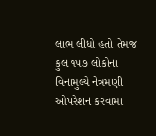લાભ લીધો હતો તેમજ કુલ ૧૫૭ લોકોના વિનામુલ્યે નેત્રમણી ઓપરેશન કરવામા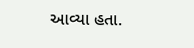આવ્યા હતા.